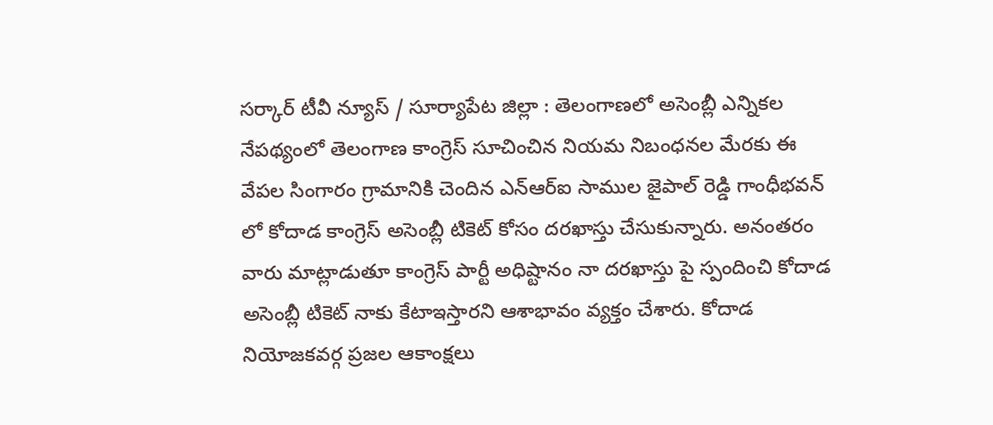సర్కార్ టీవీ న్యూస్ / సూర్యాపేట జిల్లా : తెలంగాణలో అసెంబ్లీ ఎన్నికల నేపథ్యంలో తెలంగాణ కాంగ్రెస్ సూచించిన నియమ నిబంధనల మేరకు ఈ వేపల సింగారం గ్రామానికి చెందిన ఎన్ఆర్ఐ సాముల జైపాల్ రెడ్డి గాంధీభవన్ లో కోదాడ కాంగ్రెస్ అసెంబ్లీ టికెట్ కోసం దరఖాస్తు చేసుకున్నారు. అనంతరం వారు మాట్లాడుతూ కాంగ్రెస్ పార్టీ అధిష్టానం నా దరఖాస్తు పై స్పందించి కోదాడ అసెంబ్లీ టికెట్ నాకు కేటాఇస్తారని ఆశాభావం వ్యక్తం చేశారు. కోదాడ నియోజకవర్గ ప్రజల ఆకాంక్షలు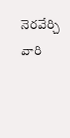నెరవేర్చి వారి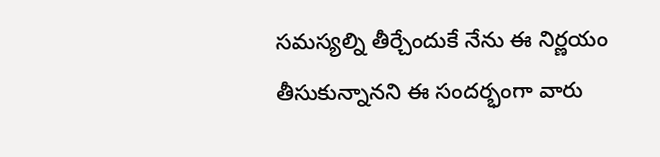సమస్యల్ని తీర్చేందుకే నేను ఈ నిర్ణయం తీసుకున్నానని ఈ సందర్భంగా వారు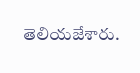తెలియజేశారు.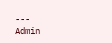---
Admin